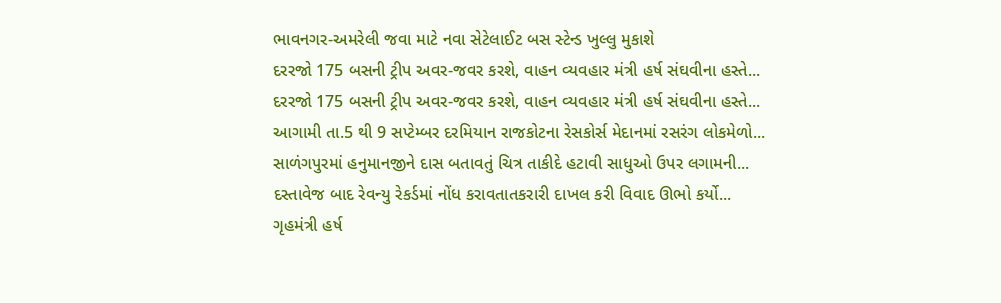ભાવનગર-અમરેલી જવા માટે નવા સેટેલાઈટ બસ સ્ટેન્ડ ખુલ્લુ મુકાશે
દરરજો 175 બસની ટ્રીપ અવર-જવર કરશે, વાહન વ્યવહાર મંત્રી હર્ષ સંઘવીના હસ્તે...
દરરજો 175 બસની ટ્રીપ અવર-જવર કરશે, વાહન વ્યવહાર મંત્રી હર્ષ સંઘવીના હસ્તે...
આગામી તા.5 થી 9 સપ્ટેમ્બર દરમિયાન રાજકોટના રેસકોર્સ મેદાનમાં રસરંગ લોકમેળો...
સાળંગપુરમાં હનુમાનજીને દાસ બતાવતું ચિત્ર તાકીદે હટાવી સાધુઓ ઉપર લગામની...
દસ્તાવેજ બાદ રેવન્યુ રેકર્ડમાં નોંધ કરાવતાતકરારી દાખલ કરી વિવાદ ઊભો કર્યો...
ગૃહમંત્રી હર્ષ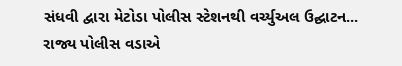સંધવી દ્વારા મેટોડા પોલીસ સ્ટેશનથી વર્ચ્યુઅલ ઉદ્ઘાટન...
રાજ્ય પોલીસ વડાએ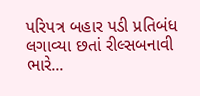પરિપત્ર બહાર પડી પ્રતિબંધ લગાવ્યા છતાં રીલ્સબનાવી ભારે...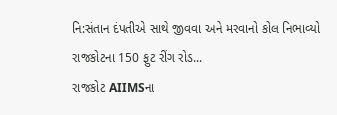નિ:સંતાન દંપતીએ સાથે જીવવા અને મરવાનો કોલ નિભાવ્યો રાજકોટના 150 ફુટ રીંગ રોડ...
રાજકોટ AIIMSના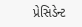પ્રેસિડેન્ટ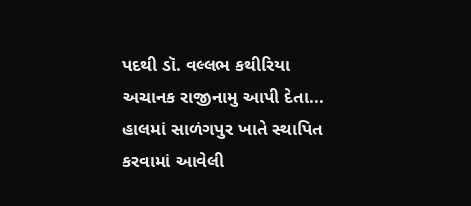પદથી ડૉ. વલ્લભ કથીરિયા અચાનક રાજીનામુ આપી દેતા...
હાલમાં સાળંગપુર ખાતે સ્થાપિત કરવામાં આવેલી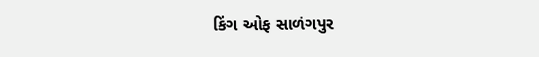કિંગ ઓફ સાળંગપુર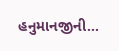હનુમાનજીની...